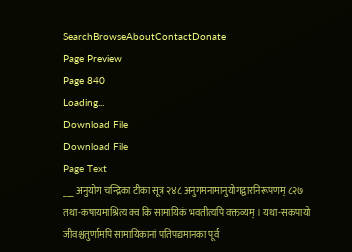SearchBrowseAboutContactDonate
Page Preview
Page 840
Loading...
Download File
Download File
Page Text
___ अनुयोग चन्द्रिका टीका सूत्र २४८ अनुगमनामानुयोगद्वारनिरूपणम् ८२७ तथा-कषायमाश्रित्य क्व कि सामायिकं भवतीत्यपि वक्तव्यम् । यथा-सकपायो जीवश्चतुर्णामपि सामायिकानां पतिपद्यमानका पूर्व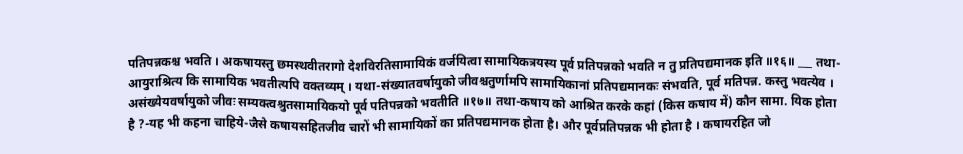पतिपन्नकश्च भवति । अकषायस्तु छमस्थवीतरागो देशविरतिसामायिकं वर्जयित्वा सामायिकत्रयस्य पूर्व प्रतिपन्नको भवति न तु प्रतिपद्यमानक इति ॥१६॥ ___ तथा-आयुराश्रित्य कि सामायिक भवतीत्यपि वक्तव्यम् । यथा-संख्यातवर्षायुको जीवश्चतुर्णामपि सामायिकानां प्रतिपद्यमानकः संभवति, पूर्व मतिपन्न. कस्तु भवत्येव । असंख्येयवर्षायुको जीवः सम्यक्त्वश्रुतसामायिकयो पूर्व पतिपन्नको भवतीति ॥१७॥ तथा-कषाय को आश्रित करके कहां (किस कषाय में) कौन सामा. यिक होता है ?-यह भी कहना चाहिये-जैसे कषायसहितजीव चारों भी सामायिकों का प्रतिपद्यमानक होता है। और पूर्वप्रतिपन्नक भी होता है । कषायरहित जो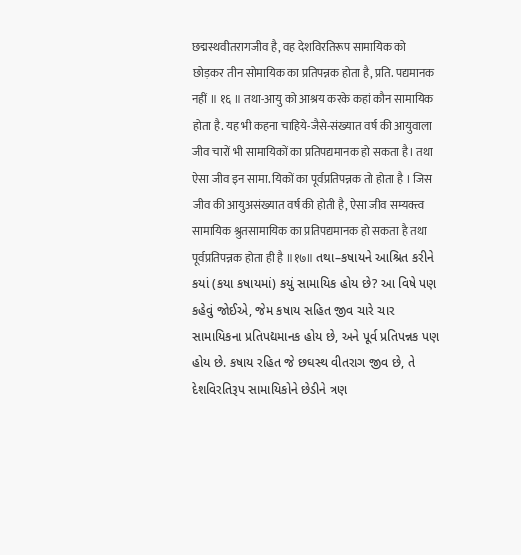छद्मस्थवीतरागजीव है, वह देशविरतिरूप सामायिक को छोड़कर तीन सोमायिक का प्रतिपन्नक होता है, प्रति. पद्यमानक नहीं ॥ १६ ॥ तथा-आयु को आश्रय करके कहां कौन सामायिक होता है. यह भी कहना चाहिये-जैसे-संख्यात वर्ष की आयुवाला जीव चारों भी सामायिकों का प्रतिपद्यमानक हो सकता है। तथा ऐसा जीव इन सामा. यिकों का पूर्वप्रतिपन्नक तो होता है । जिस जीव की आयुअसंख्यात वर्ष की होती है, ऐसा जीव सम्यक्त्व सामायिक श्रुतसामायिक का प्रतिपद्यमानक हो सकता है तथा पूर्वप्रतिपन्नक होता ही है ॥१७॥ તથા–કષાયને આશ્રિત કરીને કયાં (કયા કષાયમાં) કયું સામાયિક હોય છે? આ વિષે પણ કહેવું જોઈએ, જેમ કષાય સહિત જીવ ચારે ચાર સામાયિકના પ્રતિપદ્યમાનક હોય છે, અને પૂર્વ પ્રતિપન્નક પણ હોય છે. કષાય રહિત જે છઘસ્થ વીતરાગ જીવ છે, તે દેશવિરતિરૂપ સામાયિકોને છેડીને ત્રણ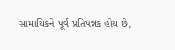સામાયિકને પૂર્વ પ્રતિપન્નક હોય છે,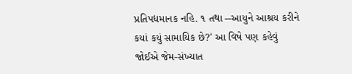પ્રતિપદ્યમાનક નહિ. ૧ તથા --આયુને આશ્રય કરીને કયાં કયું સામાયિક છે?' આ વિષે પણ કહેવું જોઈએ જેમ-સંખ્યાત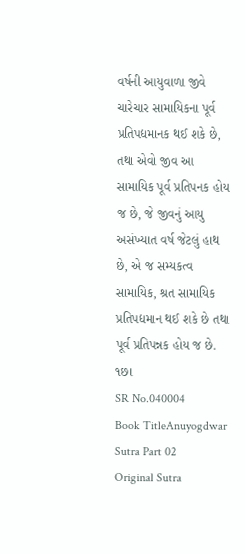વર્ષની આયુવાળા જીવે ચારેચાર સામાયિકના પૂર્વ પ્રતિપદ્યમાનક થઈ શકે છે, તથા એવો જીવ આ સામાયિક પૂર્વ પ્રતિપનક હોય જ છે, જે જીવનું આયુ અસંખ્યાત વર્ષ જેટલું હાથ છે, એ જ સમ્યકત્વ સામાયિક, શ્રત સામાયિક પ્રતિપદ્યમાન થઈ શકે છે તથા પૂર્વ પ્રતિપન્નક હોય જ છે. ૧છા
SR No.040004
Book TitleAnuyogdwar Sutra Part 02
Original Sutra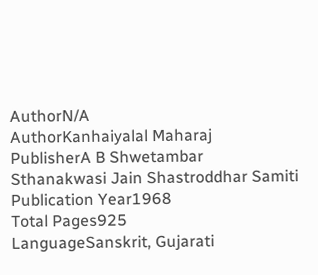AuthorN/A
AuthorKanhaiyalal Maharaj
PublisherA B Shwetambar Sthanakwasi Jain Shastroddhar Samiti
Publication Year1968
Total Pages925
LanguageSanskrit, Gujarati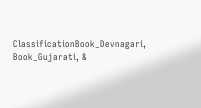ClassificationBook_Devnagari, Book_Gujarati, &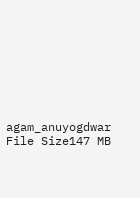agam_anuyogdwar
File Size147 MB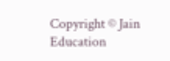Copyright © Jain Education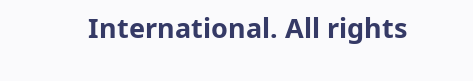International. All rights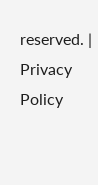reserved. | Privacy Policy